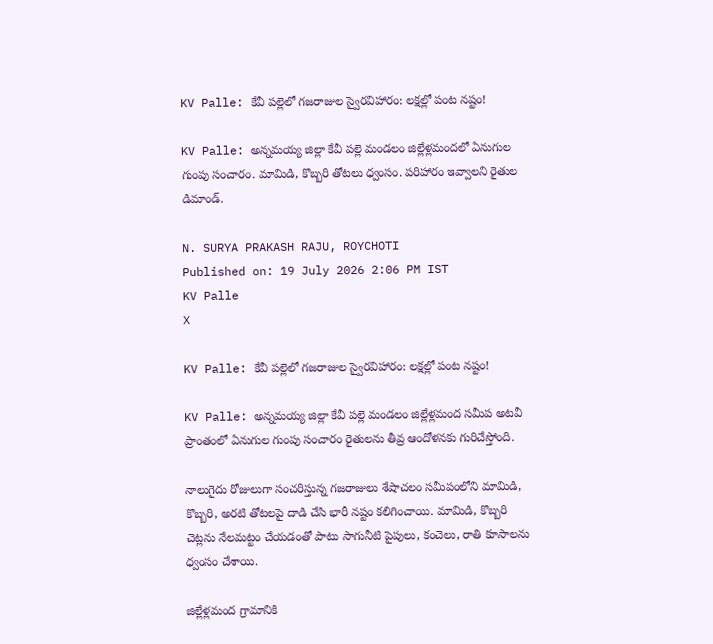KV Palle: కేవీ పల్లెలో గజరాజుల స్వైరవిహారం: లక్షల్లో పంట నష్టం!

KV Palle: అన్నమయ్య జిల్లా కేవీ పల్లె మండలం జిల్లేళ్లమందలో ఏనుగుల గుంపు సంచారం. మామిడి, కొబ్బరి తోటలు ధ్వంసం. పరిహారం ఇవ్వాలని రైతుల డిమాండ్.

N. SURYA PRAKASH RAJU, ROYCHOTI
Published on: 19 July 2026 2:06 PM IST
KV Palle
X

KV Palle: కేవీ పల్లెలో గజరాజుల స్వైరవిహారం: లక్షల్లో పంట నష్టం!

KV Palle: అన్నమయ్య జిల్లా కేవీ పల్లె మండలం జిల్లేళ్లమంద సమీప అటవీ ప్రాంతంలో ఏనుగుల గుంపు సంచారం రైతులను తీవ్ర ఆందోళనకు గురిచేస్తోంది.

నాలుగైదు రోజులుగా సంచరిస్తున్న గజరాజులు శేషాచలం సమీపంలోని మామిడి, కొబ్బరి, అరటి తోటలపై దాడి చేసి భారీ నష్టం కలిగించాయి. మామిడి, కొబ్బరి చెట్లను నేలమట్టం చేయడంతో పాటు సాగునీటి పైపులు, కంచెలు, రాతి కూసాలను ధ్వంసం చేశాయి.

జిల్లేళ్లమంద గ్రామానికి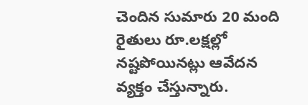చెందిన సుమారు 20 మంది రైతులు రూ.లక్షల్లో నష్టపోయినట్లు ఆవేదన వ్యక్తం చేస్తున్నారు.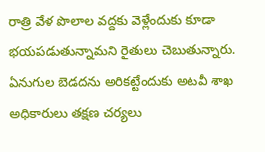రాత్రి వేళ పొలాల వద్దకు వెళ్లేందుకు కూడా భయపడుతున్నామని రైతులు చెబుతున్నారు. ఏనుగుల బెడదను అరికట్టేందుకు అటవీ శాఖ అధికారులు తక్షణ చర్యలు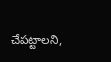చేపట్టాలని,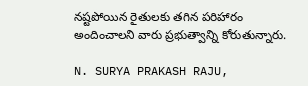నష్టపోయిన రైతులకు తగిన పరిహారం అందించాలని వారు ప్రభుత్వాన్ని కోరుతున్నారు.

N. SURYA PRAKASH RAJU,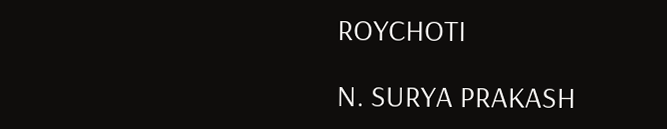ROYCHOTI

N. SURYA PRAKASH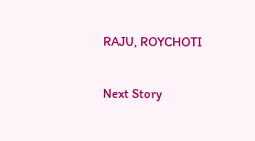RAJU, ROYCHOTI

Next Story